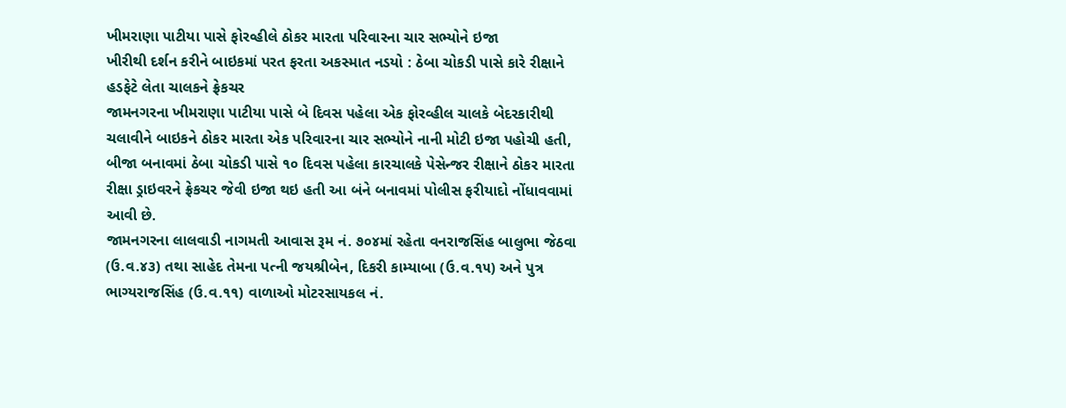ખીમરાણા પાટીયા પાસે ફોરવ્હીલે ઠોકર મારતા પરિવારના ચાર સભ્યોને ઇજા
ખીરીથી દર્શન કરીને બાઇકમાં પરત ફરતા અકસ્માત નડયો : ઠેબા ચોકડી પાસે કારે રીક્ષાને હડફેટે લેતા ચાલકને ફ્રેકચર
જામનગરના ખીમરાણા પાટીયા પાસે બે દિવસ પહેલા એક ફોરવ્હીલ ચાલકે બેદરકારીથી ચલાવીને બાઇકને ઠોકર મારતા એક પરિવારના ચાર સભ્યોને નાની મોટી ઇજા પહોચી હતી, બીજા બનાવમાં ઠેબા ચોકડી પાસે ૧૦ દિવસ પહેલા કારચાલકે પેસેન્જર રીક્ષાને ઠોકર મારતા રીક્ષા ડ્રાઇવરને ફ્રેકચર જેવી ઇજા થઇ હતી આ બંને બનાવમાં પોલીસ ફરીયાદો નોંધાવવામાં આવી છે.
જામનગરના લાલવાડી નાગમતી આવાસ રૂમ નં. ૭૦૪માં રહેતા વનરાજસિંહ બાલુભા જેઠવા (ઉ.વ.૪૩) તથા સાહેદ તેમના પત્ની જયશ્રીબેન, દિકરી કામ્યાબા (ઉ.વ.૧૫) અને પુત્ર ભાગ્યરાજસિંહ (ઉ.વ.૧૧) વાળાઓ મોટરસાયકલ નં.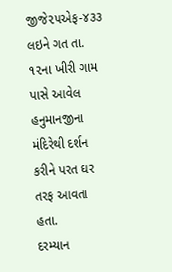જીજે૨૫એફ-૪૩૩ લઇને ગત તા. ૧૨ના ખીરી ગામ પાસે આવેલ હનુમાનજીના મંદિરેથી દર્શન કરીને પરત ઘર તરફ આવતા હતા.
દરમ્યાન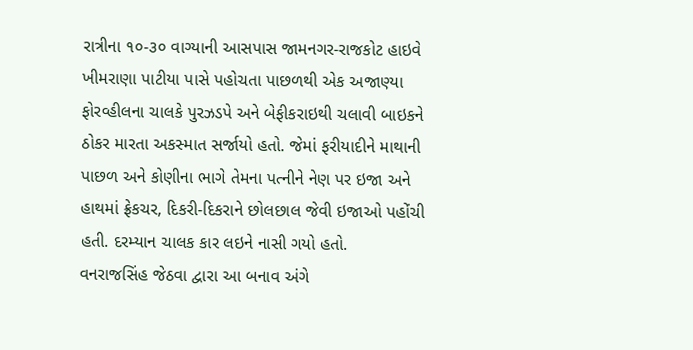રાત્રીના ૧૦-૩૦ વાગ્યાની આસપાસ જામનગર-રાજકોટ હાઇવે ખીમરાણા પાટીયા પાસે પહોચતા પાછળથી એક અજાણ્યા ફોરવ્હીલના ચાલકે પુરઝડપે અને બેફીકરાઇથી ચલાવી બાઇકને ઠોકર મારતા અકસ્માત સર્જાયો હતો. જેમાં ફરીયાદીને માથાની પાછળ અને કોણીના ભાગે તેમના પત્નીને નેણ પર ઇજા અને હાથમાં ફ્રેકચર, દિકરી-દિકરાને છોલછાલ જેવી ઇજાઓ પહોંચી હતી. દરમ્યાન ચાલક કાર લઇને નાસી ગયો હતો.
વનરાજસિંહ જેઠવા દ્વારા આ બનાવ અંગે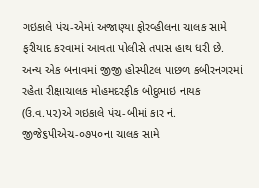ગઇકાલે પંચ-એમાં અજાણ્યા ફોરવ્હીલના ચાલક સામે ફરીયાદ કરવામાં આવતા પોલીસે તપાસ હાથ ધરી છે.
અન્ય એક બનાવમાં જીજી હોસ્પીટલ પાછળ કબીરનગરમાં રહેતા રીક્ષાચાલક મોહમદરફીક બોદુભાઇ નાયક (ઉ.વ.૫૨)એ ગઇકાલે પંચ-બીમાં કાર નં. જીજે૬પીએચ-૦૭૫૦ના ચાલક સામે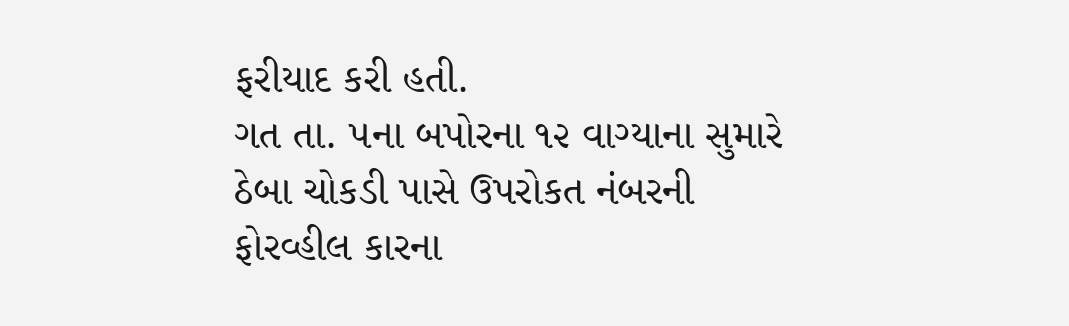ફરીયાદ કરી હતી.
ગત તા. ૫ના બપોરના ૧૨ વાગ્યાના સુમારે ઠેબા ચોકડી પાસે ઉપરોકત નંબરની ફોરવ્હીલ કારના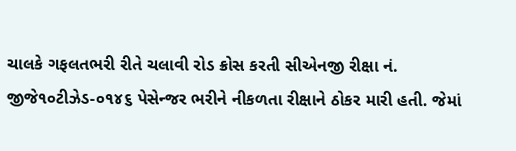ચાલકે ગફલતભરી રીતે ચલાવી રોડ ક્રોસ કરતી સીએનજી રીક્ષા નં. જીજે૧૦ટીઝેડ-૦૧૪૬ પેસેન્જર ભરીને નીકળતા રીક્ષાને ઠોકર મારી હતી. જેમાં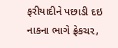ફરીયાદીને પછાડી દઇ નાકના ભાગે ફ્રેકચર,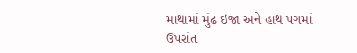માથામાં મુંઢ ઇજા અને હાથ પગમાં ઉપરાંત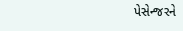પેસેન્જરને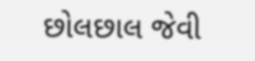છોલછાલ જેવી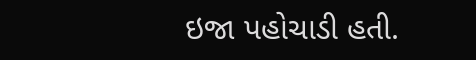ઇજા પહોચાડી હતી.